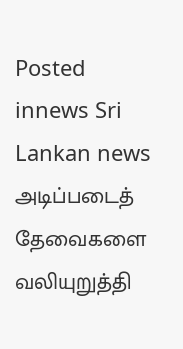Posted innews Sri Lankan news
அடிப்படைத் தேவைகளை வலியுறுத்தி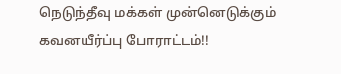நெடுந்தீவு மக்கள் முன்னெடுக்கும் கவனயீர்ப்பு போராட்டம்!!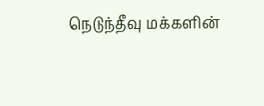நெடுந்தீவு மக்களின்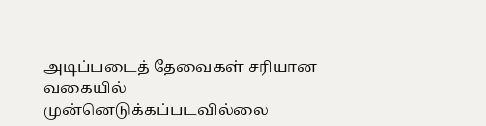அடிப்படைத் தேவைகள் சரியான வகையில் முன்னெடுக்கப்படவில்லை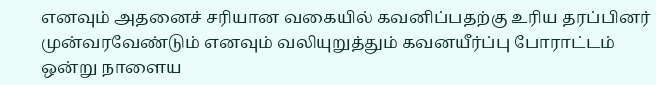எனவும் அதனைச் சரியான வகையில் கவனிப்பதற்கு உரிய தரப்பினர் முன்வரவேண்டும் எனவும் வலியுறுத்தும் கவனயீர்ப்பு போராட்டம் ஒன்று நாளைய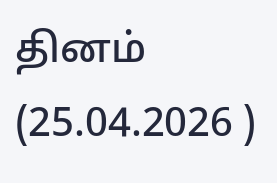தினம் (25.04.2026 )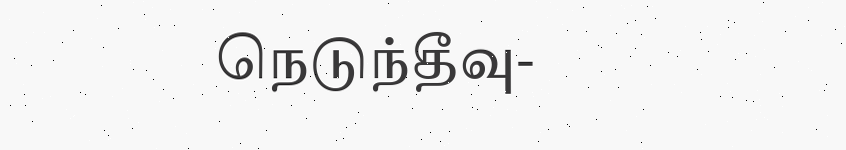நெடுந்தீவு-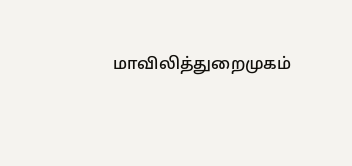மாவிலித்துறைமுகம்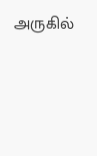அருகில்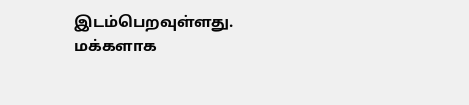இடம்பெறவுள்ளது. மக்களாக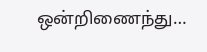ஒன்றிணைந்து…